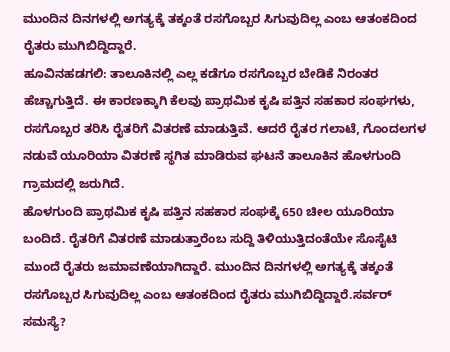ಮುಂದಿನ ದಿನಗಳಲ್ಲಿ ಅಗತ್ಯಕ್ಕೆ ತಕ್ಕಂತೆ ರಸಗೊಬ್ಬರ ಸಿಗುವುದಿಲ್ಲ ಎಂಬ ಆತಂಕದಿಂದ ರೈತರು ಮುಗಿಬಿದ್ದಿದ್ದಾರೆ.
ಹೂವಿನಹಡಗಲಿ: ತಾಲೂಕಿನಲ್ಲಿ ಎಲ್ಲ ಕಡೆಗೂ ರಸಗೊಬ್ಬರ ಬೇಡಿಕೆ ನಿರಂತರ ಹೆಚ್ಚಾಗುತ್ತಿದೆ. ಈ ಕಾರಣಕ್ಕಾಗಿ ಕೆಲವು ಪ್ರಾಥಮಿಕ ಕೃಷಿ ಪತ್ತಿನ ಸಹಕಾರ ಸಂಘಗಳು, ರಸಗೊಬ್ಬರ ತರಿಸಿ ರೈತರಿಗೆ ವಿತರಣೆ ಮಾಡುತ್ತಿವೆ. ಆದರೆ ರೈತರ ಗಲಾಟೆ, ಗೊಂದಲಗಳ ನಡುವೆ ಯೂರಿಯಾ ವಿತರಣೆ ಸ್ಥಗಿತ ಮಾಡಿರುವ ಘಟನೆ ತಾಲೂಕಿನ ಹೊಳಗುಂದಿ ಗ್ರಾಮದಲ್ಲಿ ಜರುಗಿದೆ.
ಹೊಳಗುಂದಿ ಪ್ರಾಥಮಿಕ ಕೃಷಿ ಪತ್ತಿನ ಸಹಕಾರ ಸಂಘಕ್ಕೆ 650 ಚೀಲ ಯೂರಿಯಾ ಬಂದಿದೆ. ರೈತರಿಗೆ ವಿತರಣೆ ಮಾಡುತ್ತಾರೆಂಬ ಸುದ್ದಿ ತಿಳಿಯುತ್ತಿದಂತೆಯೇ ಸೊಸೈಟಿ ಮುಂದೆ ರೈತರು ಜಮಾವಣೆಯಾಗಿದ್ದಾರೆ. ಮುಂದಿನ ದಿನಗಳಲ್ಲಿ ಅಗತ್ಯಕ್ಕೆ ತಕ್ಕಂತೆ ರಸಗೊಬ್ಬರ ಸಿಗುವುದಿಲ್ಲ ಎಂಬ ಆತಂಕದಿಂದ ರೈತರು ಮುಗಿಬಿದ್ದಿದ್ದಾರೆ.ಸರ್ವರ್ ಸಮಸ್ಯೆ?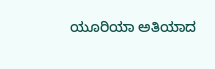ಯೂರಿಯಾ ಅತಿಯಾದ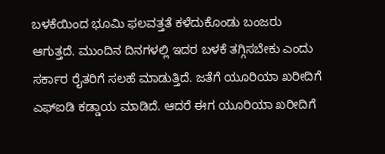ಬಳಕೆಯಿಂದ ಭೂಮಿ ಫಲವತ್ತತೆ ಕಳೆದುಕೊಂಡು ಬಂಜರು ಆಗುತ್ತದೆ. ಮುಂದಿನ ದಿನಗಳಲ್ಲಿ ಇದರ ಬಳಕೆ ತಗ್ಗಿಸಬೇಕು ಎಂದು ಸರ್ಕಾರ ರೈತರಿಗೆ ಸಲಹೆ ಮಾಡುತ್ತಿದೆ. ಜತೆಗೆ ಯೂರಿಯಾ ಖರೀದಿಗೆ ಎಫ್ಐಡಿ ಕಡ್ಡಾಯ ಮಾಡಿದೆ. ಆದರೆ ಈಗ ಯೂರಿಯಾ ಖರೀದಿಗೆ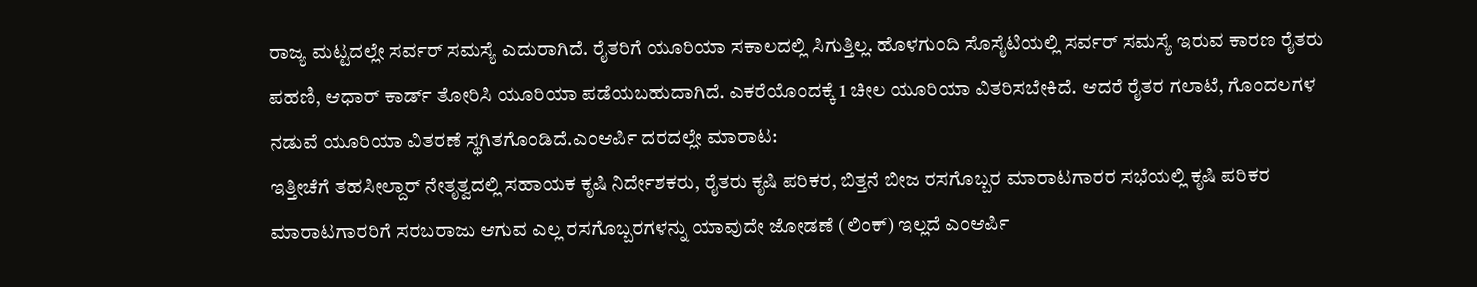ರಾಜ್ಯ ಮಟ್ಟದಲ್ಲೇ ಸರ್ವರ್ ಸಮಸ್ಯೆ ಎದುರಾಗಿದೆ. ರೈತರಿಗೆ ಯೂರಿಯಾ ಸಕಾಲದಲ್ಲಿ ಸಿಗುತ್ತಿಲ್ಲ. ಹೊಳಗುಂದಿ ಸೊಸೈಟಿಯಲ್ಲಿ ಸರ್ವರ್ ಸಮಸ್ಯೆ ಇರುವ ಕಾರಣ ರೈತರು ಪಹಣಿ, ಆಧಾರ್ ಕಾರ್ಡ್ ತೋರಿಸಿ ಯೂರಿಯಾ ಪಡೆಯಬಹುದಾಗಿದೆ. ಎಕರೆಯೊಂದಕ್ಕೆ 1 ಚೀಲ ಯೂರಿಯಾ ವಿತರಿಸಬೇಕಿದೆ. ಆದರೆ ರೈತರ ಗಲಾಟೆ, ಗೊಂದಲಗಳ ನಡುವೆ ಯೂರಿಯಾ ವಿತರಣೆ ಸ್ಥಗಿತಗೊಂಡಿದೆ.ಎಂಆರ್ಪಿ ದರದಲ್ಲೇ ಮಾರಾಟ:
ಇತ್ತೀಚೆಗೆ ತಹಸೀಲ್ದಾರ್ ನೇತೃತ್ವದಲ್ಲಿ ಸಹಾಯಕ ಕೃಷಿ ನಿರ್ದೇಶಕರು, ರೈತರು ಕೃಷಿ ಪರಿಕರ, ಬಿತ್ತನೆ ಬೀಜ ರಸಗೊಬ್ಬರ ಮಾರಾಟಗಾರರ ಸಭೆಯಲ್ಲಿ ಕೃಷಿ ಪರಿಕರ ಮಾರಾಟಗಾರರಿಗೆ ಸರಬರಾಜು ಆಗುವ ಎಲ್ಲ ರಸಗೊಬ್ಬರಗಳನ್ನು ಯಾವುದೇ ಜೋಡಣೆ (ಲಿಂಕ್) ಇಲ್ಲದೆ ಎಂಆರ್ಪಿ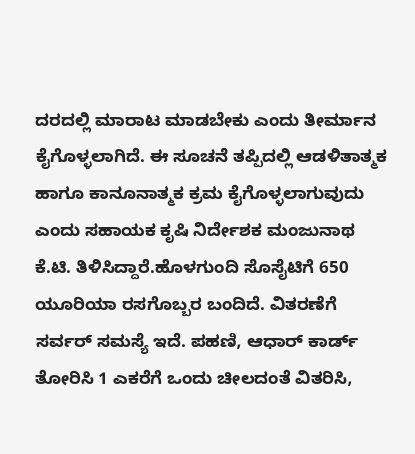ದರದಲ್ಲಿ ಮಾರಾಟ ಮಾಡಬೇಕು ಎಂದು ತೀರ್ಮಾನ ಕೈಗೊಳ್ಳಲಾಗಿದೆ. ಈ ಸೂಚನೆ ತಪ್ಪಿದಲ್ಲಿ ಆಡಳಿತಾತ್ಮಕ ಹಾಗೂ ಕಾನೂನಾತ್ಮಕ ಕ್ರಮ ಕೈಗೊಳ್ಳಲಾಗುವುದು ಎಂದು ಸಹಾಯಕ ಕೃಷಿ ನಿರ್ದೇಶಕ ಮಂಜುನಾಥ ಕೆ.ಟಿ. ತಿಳಿಸಿದ್ದಾರೆ.ಹೊಳಗುಂದಿ ಸೊಸೈಟಿಗೆ 650 ಯೂರಿಯಾ ರಸಗೊಬ್ಬರ ಬಂದಿದೆ. ವಿತರಣೆಗೆ ಸರ್ವರ್ ಸಮಸ್ಯೆ ಇದೆ. ಪಹಣಿ, ಆಧಾರ್ ಕಾರ್ಡ್ ತೋರಿಸಿ 1 ಎಕರೆಗೆ ಒಂದು ಚೀಲದಂತೆ ವಿತರಿಸಿ,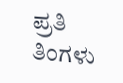ಪ್ರತಿ ತಿಂಗಳು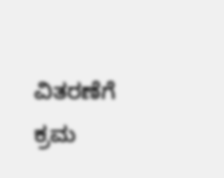ವಿತರಣೆಗೆ ಕ್ರಮ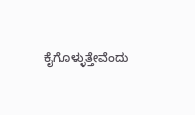ಕೈಗೊಳ್ಳುತ್ತೇವೆಂದು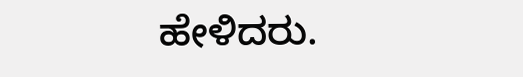ಹೇಳಿದರು.